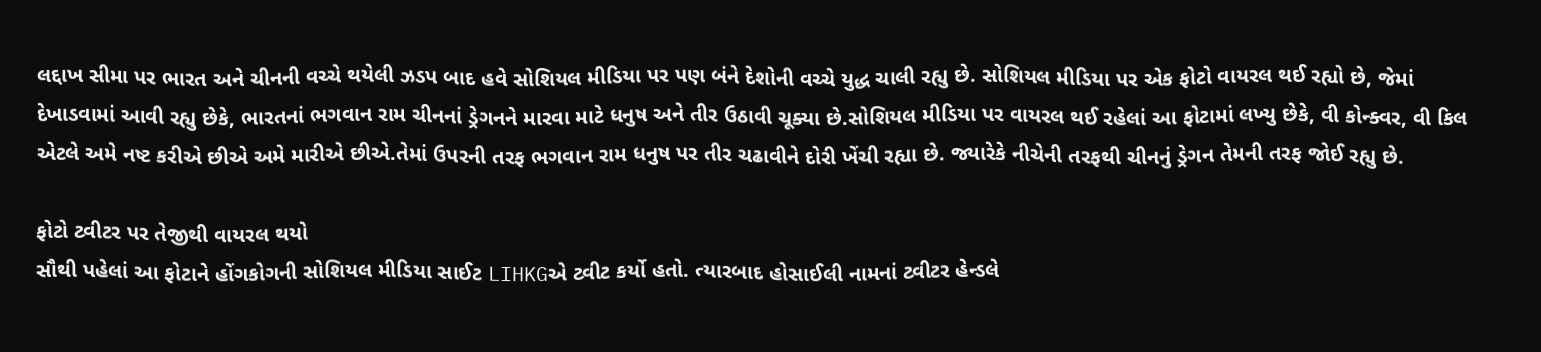લદ્દાખ સીમા પર ભારત અને ચીનની વચ્ચે થયેલી ઝડપ બાદ હવે સોશિયલ મીડિયા પર પણ બંને દેશોની વચ્ચે યુદ્ધ ચાલી રહ્યુ છે. સોશિયલ મીડિયા પર એક ફોટો વાયરલ થઈ રહ્યો છે, જેમાં દેખાડવામાં આવી રહ્યુ છેકે, ભારતનાં ભગવાન રામ ચીનનાં ડ્રેગનને મારવા માટે ધનુષ અને તીર ઉઠાવી ચૂક્યા છે.સોશિયલ મીડિયા પર વાયરલ થઈ રહેલાં આ ફોટામાં લખ્યુ છેકે, વી કોન્ક્વર, વી કિલ એટલે અમે નષ્ટ કરીએ છીએ અમે મારીએ છીએ.તેમાં ઉપરની તરફ ભગવાન રામ ધનુષ પર તીર ચઢાવીને દોરી ખેંચી રહ્યા છે. જ્યારેકે નીચેની તરફથી ચીનનું ડ્રેગન તેમની તરફ જોઈ રહ્યુ છે.

ફોટો ટ્વીટર પર તેજીથી વાયરલ થયો
સૌથી પહેલાં આ ફોટાને હોંગકોગની સોશિયલ મીડિયા સાઈટ LIHKGએ ટ્વીટ કર્યો હતો. ત્યારબાદ હોસાઈલી નામનાં ટ્વીટર હેન્ડલે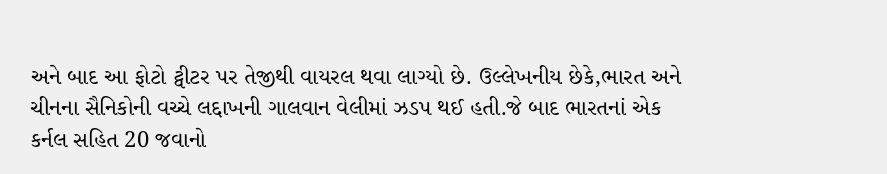અને બાદ આ ફોટો ટ્વીટર પર તેજીથી વાયરલ થવા લાગ્યો છે. ઉલ્લેખનીય છેકે,ભારત અને ચીનના સૈનિકોની વચ્ચે લદ્દાખની ગાલવાન વેલીમાં ઝડપ થઈ હતી.જે બાદ ભારતનાં એક કર્નલ સહિત 20 જવાનો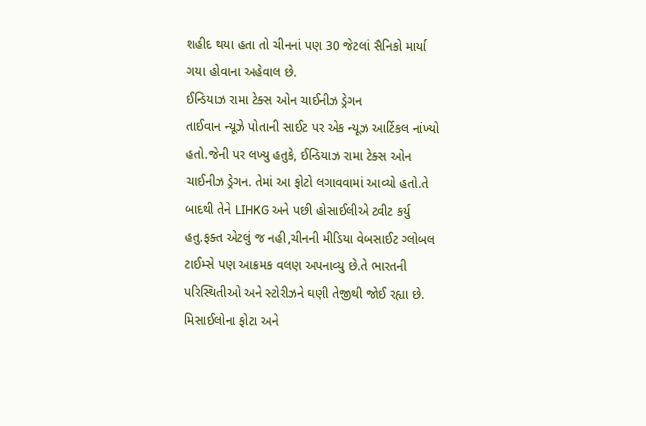શહીદ થયા હતા તો ચીનનાં પણ 30 જેટલાં સૈનિકો માર્યા ગયા હોવાના અહેવાલ છે.
ઈન્ડિયાઝ રામા ટેક્સ ઓન ચાઈનીઝ ડ્રેગન
તાઈવાન ન્યૂઝે પોતાની સાઈટ પર એક ન્યૂઝ આર્ટિકલ નાંખ્યો હતો.જેની પર લખ્યુ હતુકે, ઈન્ડિયાઝ રામા ટેક્સ ઓન ચાઈનીઝ ડ્રેગન. તેમાં આ ફોટો લગાવવામાં આવ્યો હતો.તે બાદથી તેને LIHKG અને પછી હોસાઈલીએ ટ્વીટ કર્યુ હતુ.ફક્ત એટલું જ નહી,ચીનની મીડિયા વેબસાઈટ ગ્લોબલ ટાઈમ્સે પણ આક્રમક વલણ અપનાવ્યુ છે.તે ભારતની પરિસ્થિતીઓ અને સ્ટોરીઝને ઘણી તેજીથી જોઈ રહ્યા છે. મિસાઈલોના ફોટા અને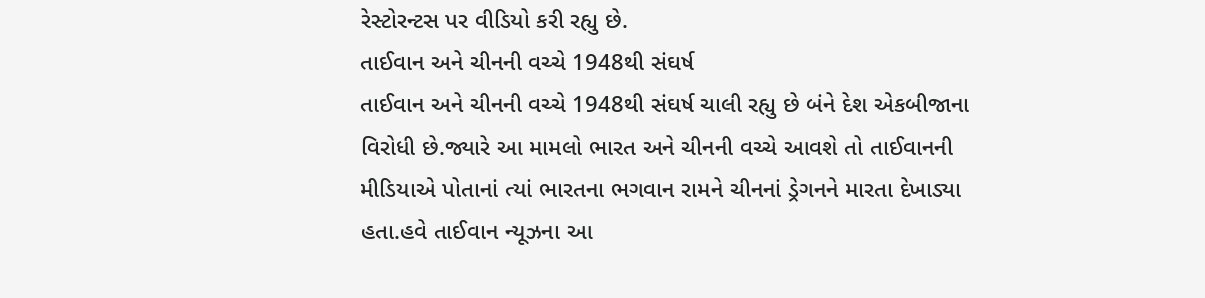રેસ્ટોરન્ટસ પર વીડિયો કરી રહ્યુ છે.
તાઈવાન અને ચીનની વચ્ચે 1948થી સંઘર્ષ
તાઈવાન અને ચીનની વચ્ચે 1948થી સંઘર્ષ ચાલી રહ્યુ છે બંને દેશ એકબીજાના વિરોધી છે.જ્યારે આ મામલો ભારત અને ચીનની વચ્ચે આવશે તો તાઈવાનની મીડિયાએ પોતાનાં ત્યાં ભારતના ભગવાન રામને ચીનનાં ડ્રેગનને મારતા દેખાડ્યા હતા.હવે તાઈવાન ન્યૂઝના આ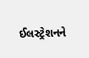ઈલસ્ટ્રેશનને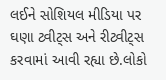લઈને સોશિયલ મીડિયા પર ઘણા ટ્વીટ્સ અને રીટ્વીટ્સ કરવામાં આવી રહ્યા છે.લોકો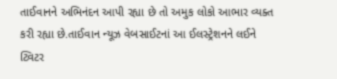તાઈવાનને અભિનંદન આપી રહ્યા છે તો અમુક લોકો આભાર વ્યક્ત કરી રહ્યા છે.તાઈવાન ન્યૂઝ વેબસાઈટનાં આ ઈલસ્ટ્રેશનને લઈને ટ્વિટર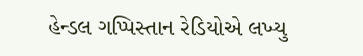હેન્ડલ ગપ્પિસ્તાન રેડિયોએ લખ્યુ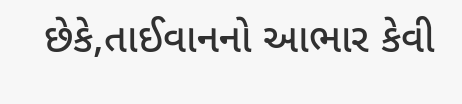છેકે,તાઈવાનનો આભાર કેવી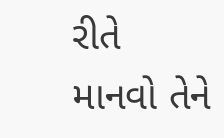રીતે માનવો તેને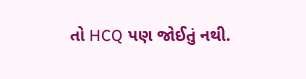તો HCQ પણ જોઈતું નથી.